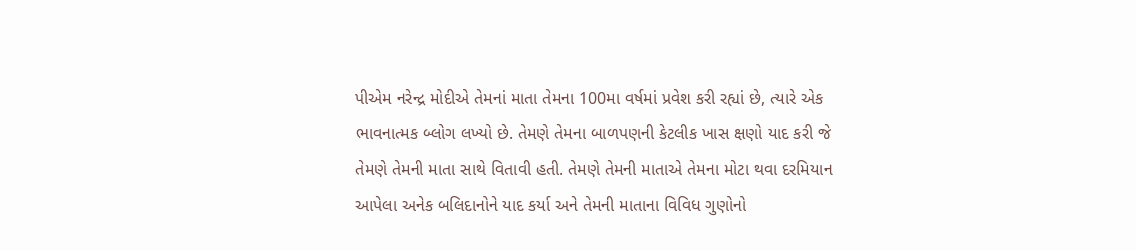પીએમ નરેન્દ્ર મોદીએ તેમનાં માતા તેમના 100મા વર્ષમાં પ્રવેશ કરી રહ્યાં છે, ત્યારે એક ભાવનાત્મક બ્લોગ લખ્યો છે. તેમણે તેમના બાળપણની કેટલીક ખાસ ક્ષણો યાદ કરી જે તેમણે તેમની માતા સાથે વિતાવી હતી. તેમણે તેમની માતાએ તેમના મોટા થવા દરમિયાન આપેલા અનેક બલિદાનોને યાદ કર્યા અને તેમની માતાના વિવિધ ગુણોનો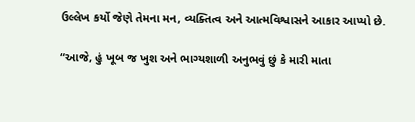ઉલ્લેખ કર્યો જેણે તેમના મન, વ્યક્તિત્વ અને આત્મવિશ્વાસને આકાર આપ્યો છે.

“આજે, હું ખૂબ જ ખુશ અને ભાગ્યશાળી અનુભવું છું કે મારી માતા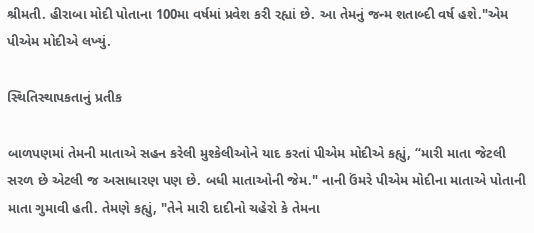શ્રીમતી. હીરાબા મોદી પોતાના 100મા વર્ષમાં પ્રવેશ કરી રહ્યાં છે. આ તેમનું જન્મ શતાબ્દી વર્ષ હશે."એમ પીએમ મોદીએ લખ્યું.

સ્થિતિસ્થાપકતાનું પ્રતીક

બાળપણમાં તેમની માતાએ સહન કરેલી મુશ્કેલીઓને યાદ કરતાં પીએમ મોદીએ કહ્યું, “મારી માતા જેટલી સરળ છે એટલી જ અસાધારણ પણ છે. બધી માતાઓની જેમ." નાની ઉંમરે પીએમ મોદીના માતાએ પોતાની માતા ગુમાવી હતી. તેમણે કહ્યું, "તેને મારી દાદીનો ચહેરો કે તેમના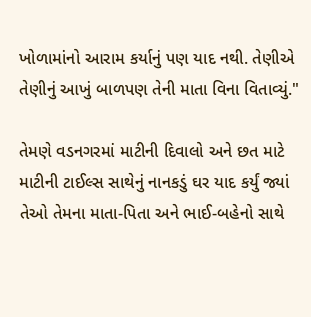ખોળામાંનો આરામ કર્યાનું પણ યાદ નથી. તેણીએ તેણીનું આખું બાળપણ તેની માતા વિના વિતાવ્યું."

તેમણે વડનગરમાં માટીની દિવાલો અને છત માટે માટીની ટાઈલ્સ સાથેનું નાનકડું ઘર યાદ કર્યું જ્યાં તેઓ તેમના માતા-પિતા અને ભાઈ-બહેનો સાથે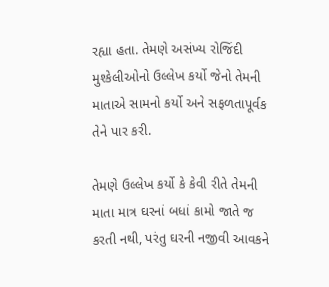રહ્યા હતા. તેમણે અસંખ્ય રોજિંદી મુશ્કેલીઓનો ઉલ્લેખ કર્યો જેનો તેમની માતાએ સામનો કર્યો અને સફળતાપૂર્વક તેને પાર કરી.

તેમણે ઉલ્લેખ કર્યો કે કેવી રીતે તેમની માતા માત્ર ઘરનાં બધાં કામો જાતે જ કરતી નથી, પરંતુ ઘરની નજીવી આવકને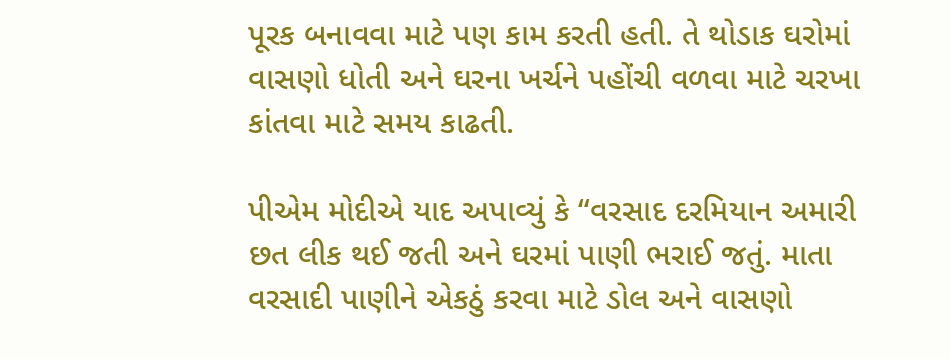પૂરક બનાવવા માટે પણ કામ કરતી હતી. તે થોડાક ઘરોમાં વાસણો ધોતી અને ઘરના ખર્ચને પહોંચી વળવા માટે ચરખા કાંતવા માટે સમય કાઢતી.

પીએમ મોદીએ યાદ અપાવ્યું કે “વરસાદ દરમિયાન અમારી છત લીક થઈ જતી અને ઘરમાં પાણી ભરાઈ જતું. માતા વરસાદી પાણીને એકઠું કરવા માટે ડોલ અને વાસણો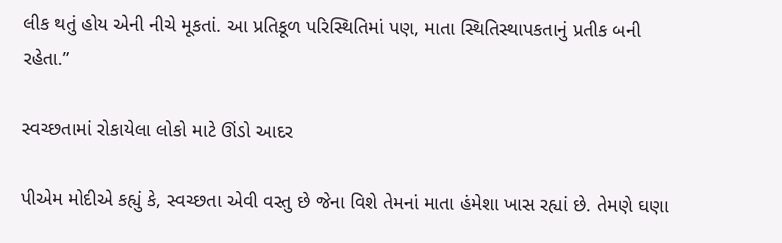લીક થતું હોય એની નીચે મૂકતાં. આ પ્રતિકૂળ પરિસ્થિતિમાં પણ, માતા સ્થિતિસ્થાપકતાનું પ્રતીક બની રહેતા.”

સ્વચ્છતામાં રોકાયેલા લોકો માટે ઊંડો આદર

પીએમ મોદીએ કહ્યું કે, સ્વચ્છતા એવી વસ્તુ છે જેના વિશે તેમનાં માતા હંમેશા ખાસ રહ્યાં છે. તેમણે ઘણા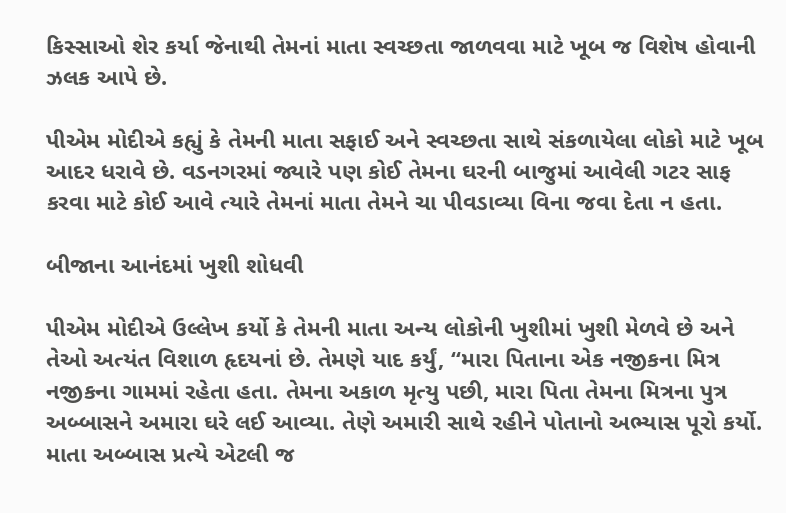કિસ્સાઓ શેર કર્યા જેનાથી તેમનાં માતા સ્વચ્છતા જાળવવા માટે ખૂબ જ વિશેષ હોવાની ઝલક આપે છે.

પીએમ મોદીએ કહ્યું કે તેમની માતા સફાઈ અને સ્વચ્છતા સાથે સંકળાયેલા લોકો માટે ખૂબ આદર ધરાવે છે. વડનગરમાં જ્યારે પણ કોઈ તેમના ઘરની બાજુમાં આવેલી ગટર સાફ કરવા માટે કોઈ આવે ત્યારે તેમનાં માતા તેમને ચા પીવડાવ્યા વિના જવા દેતા ન હતા.

બીજાના આનંદમાં ખુશી શોધવી

પીએમ મોદીએ ઉલ્લેખ કર્યો કે તેમની માતા અન્ય લોકોની ખુશીમાં ખુશી મેળવે છે અને તેઓ અત્યંત વિશાળ હૃદયનાં છે. તેમણે યાદ કર્યું, “મારા પિતાના એક નજીકના મિત્ર નજીકના ગામમાં રહેતા હતા. તેમના અકાળ મૃત્યુ પછી, મારા પિતા તેમના મિત્રના પુત્ર અબ્બાસને અમારા ઘરે લઈ આવ્યા. તેણે અમારી સાથે રહીને પોતાનો અભ્યાસ પૂરો કર્યો. માતા અબ્બાસ પ્રત્યે એટલી જ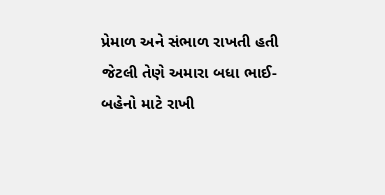પ્રેમાળ અને સંભાળ રાખતી હતી જેટલી તેણે અમારા બધા ભાઈ-બહેનો માટે રાખી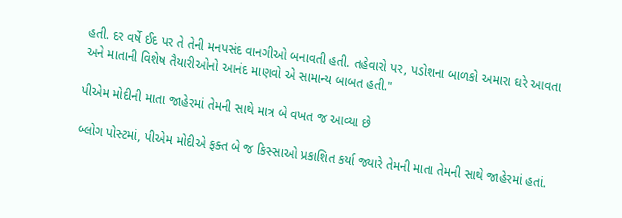હતી. દર વર્ષે ઈદ પર તે તેની મનપસંદ વાનગીઓ બનાવતી હતી. તહેવારો પર, પડોશના બાળકો અમારા ઘરે આવતા અને માતાની વિશેષ તૈયારીઓનો આનંદ માણવો એ સામાન્ય બાબત હતી."

પીએમ મોદીની માતા જાહેરમાં તેમની સાથે માત્ર બે વખત જ આવ્યા છે

બ્લોગ પોસ્ટમાં, પીએમ મોદીએ ફક્ત બે જ કિસ્સાઓ પ્રકાશિત કર્યા જ્યારે તેમની માતા તેમની સાથે જાહેરમાં હતાં.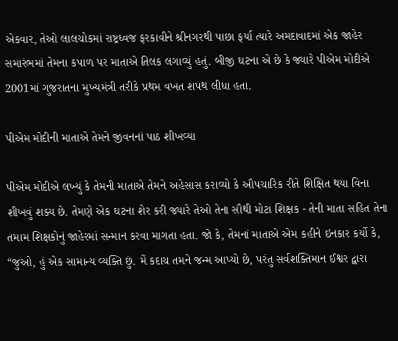એકવાર, તેઓ લાલચોકમાં રાષ્ટ્રધ્વજ ફરકાવીને શ્રીનગરથી પાછા ફર્યા ત્યારે અમદાવાદમાં એક જાહેર સમારંભમાં તેમના કપાળ પર માતાએ તિલક લગાવ્યું હતું. બીજી ઘટના એ છે કે જ્યારે પીએમ મોદીએ 2001માં ગુજરાતના મુખ્યમંત્રી તરીકે પ્રથમ વખત શપથ લીધા હતા.

પીએમ મોદીની માતાએ તેમને જીવનનાં પાઠ શીખવ્યા

પીએમ મોદીએ લખ્યું કે તેમની માતાએ તેમને અહેસાસ કરાવ્યો કે ઔપચારિક રીતે શિક્ષિત થયા વિના શીખવું શક્ય છે. તેમણે એક ઘટના શેર કરી જ્યારે તેઓ તેના સૌથી મોટા શિક્ષક - તેની માતા સહિત તેના તમામ શિક્ષકોનું જાહેરમાં સન્માન કરવા માગતા હતા. જો કે, તેમનાં માતાએ એમ કહીને ઇનકાર કર્યો કે, “જુઓ, હું એક સામાન્ય વ્યક્તિ છું. મેં કદાચ તમને જન્મ આપ્યો છે, પરંતુ સર્વશક્તિમાન ઈશ્વર દ્વારા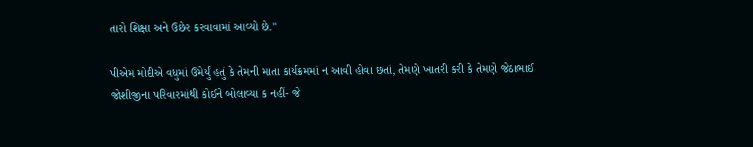તારો શિક્ષા અને ઉછેર કરવાવામાં આવ્યો છે."

પીએમ મોદીએ વધુમાં ઉમેર્યું હતું કે તેમની માતા કાર્યક્રમમાં ન આવી હોવા છતાં, તેમણે ખાતરી કરી કે તેમણે જેઠાભાઈ જોશીજીના પરિવારમાંથી કોઈને બોલાવ્યા ક નહીં- જે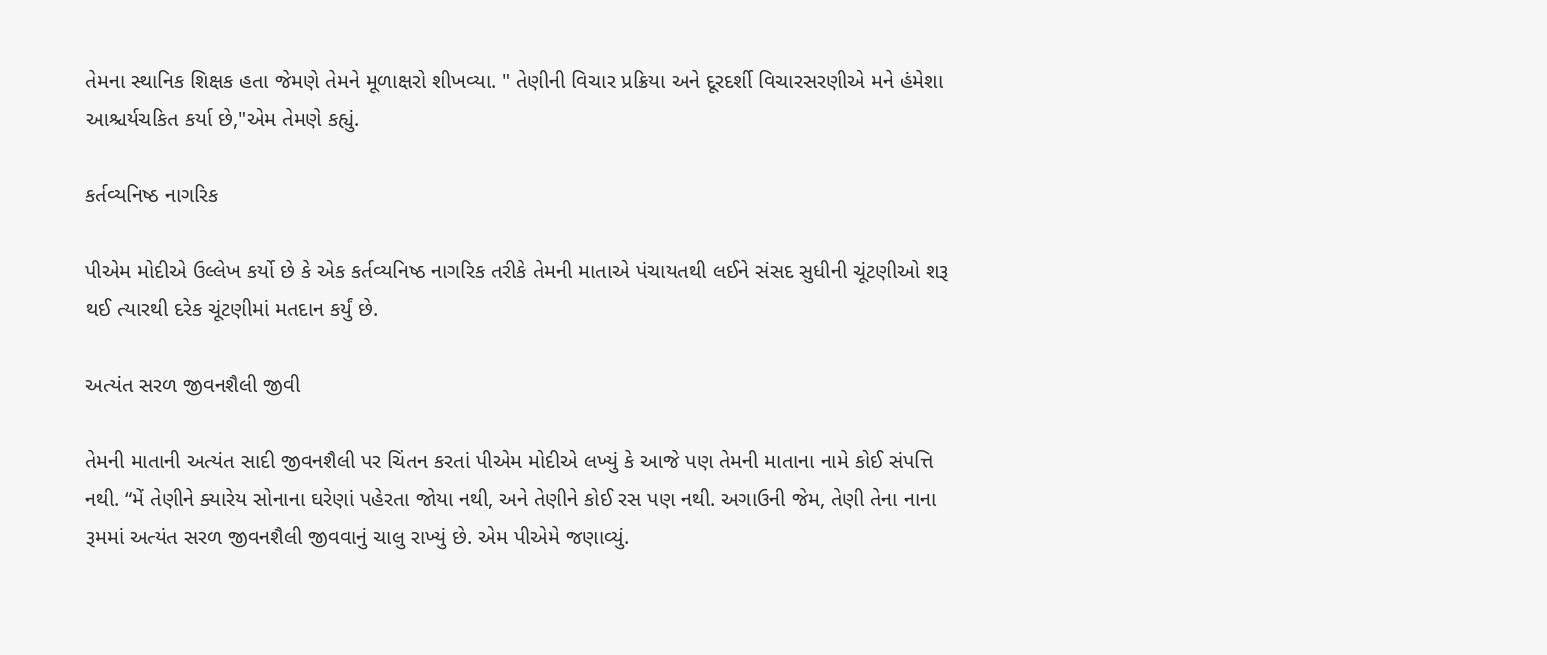તેમના સ્થાનિક શિક્ષક હતા જેમણે તેમને મૂળાક્ષરો શીખવ્યા. " તેણીની વિચાર પ્રક્રિયા અને દૂરદર્શી વિચારસરણીએ મને હંમેશા આશ્ચર્યચકિત કર્યા છે,"એમ તેમણે કહ્યું.

કર્તવ્યનિષ્ઠ નાગરિક

પીએમ મોદીએ ઉલ્લેખ કર્યો છે કે એક કર્તવ્યનિષ્ઠ નાગરિક તરીકે તેમની માતાએ પંચાયતથી લઈને સંસદ સુધીની ચૂંટણીઓ શરૂ થઈ ત્યારથી દરેક ચૂંટણીમાં મતદાન કર્યું છે.

અત્યંત સરળ જીવનશૈલી જીવી

તેમની માતાની અત્યંત સાદી જીવનશૈલી પર ચિંતન કરતાં પીએમ મોદીએ લખ્યું કે આજે પણ તેમની માતાના નામે કોઈ સંપત્તિ નથી. “મેં તેણીને ક્યારેય સોનાના ઘરેણાં પહેરતા જોયા નથી, અને તેણીને કોઈ રસ પણ નથી. અગાઉની જેમ, તેણી તેના નાના રૂમમાં અત્યંત સરળ જીવનશૈલી જીવવાનું ચાલુ રાખ્યું છે. એમ પીએમે જણાવ્યું.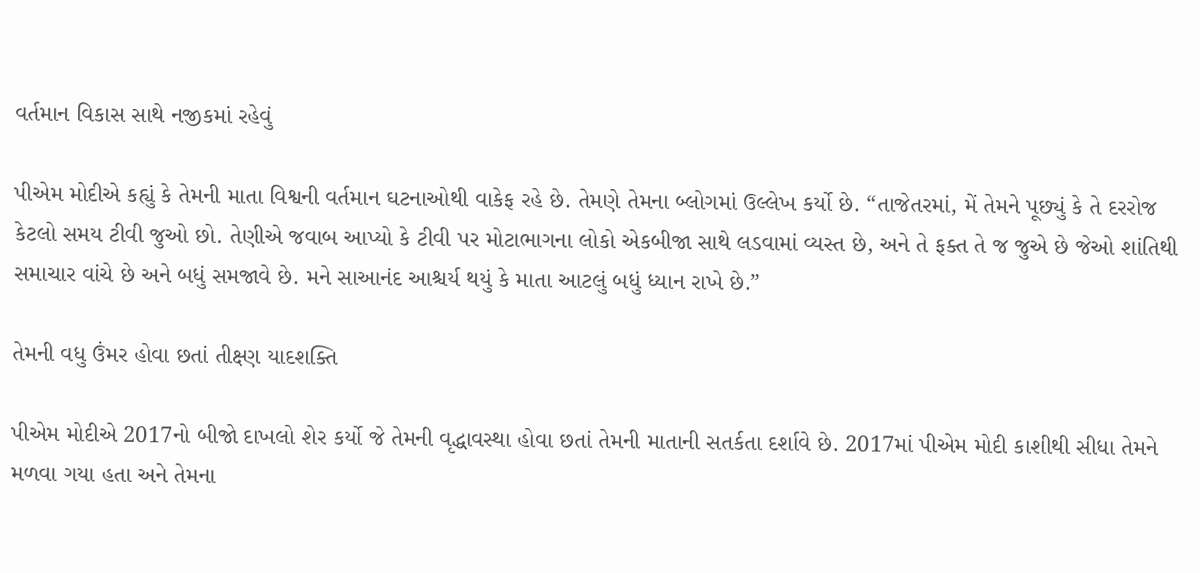વર્તમાન વિકાસ સાથે નજીકમાં રહેવું

પીએમ મોદીએ કહ્યું કે તેમની માતા વિશ્વની વર્તમાન ઘટનાઓથી વાકેફ રહે છે. તેમણે તેમના બ્લોગમાં ઉલ્લેખ કર્યો છે. “તાજેતરમાં, મેં તેમને પૂછ્યું કે તે દરરોજ કેટલો સમય ટીવી જુઓ છો. તેણીએ જવાબ આપ્યો કે ટીવી પર મોટાભાગના લોકો એકબીજા સાથે લડવામાં વ્યસ્ત છે, અને તે ફક્ત તે જ જુએ છે જેઓ શાંતિથી સમાચાર વાંચે છે અને બધું સમજાવે છે. મને સાઆનંદ આશ્ચર્ય થયું કે માતા આટલું બધું ધ્યાન રાખે છે.”

તેમની વધુ ઉંમર હોવા છતાં તીક્ષ્ણ યાદશક્તિ

પીએમ મોદીએ 2017નો બીજો દાખલો શેર કર્યો જે તેમની વૃદ્ધાવસ્થા હોવા છતાં તેમની માતાની સતર્કતા દર્શાવે છે. 2017માં પીએમ મોદી કાશીથી સીધા તેમને મળવા ગયા હતા અને તેમના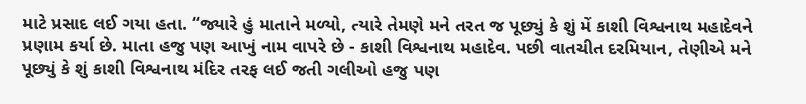માટે પ્રસાદ લઈ ગયા હતા. “જ્યારે હું માતાને મળ્યો, ત્યારે તેમણે મને તરત જ પૂછ્યું કે શું મેં કાશી વિશ્વનાથ મહાદેવને પ્રણામ કર્યા છે. માતા હજુ પણ આખું નામ વાપરે છે - કાશી વિશ્વનાથ મહાદેવ. પછી વાતચીત દરમિયાન, તેણીએ મને પૂછ્યું કે શું કાશી વિશ્વનાથ મંદિર તરફ લઈ જતી ગલીઓ હજુ પણ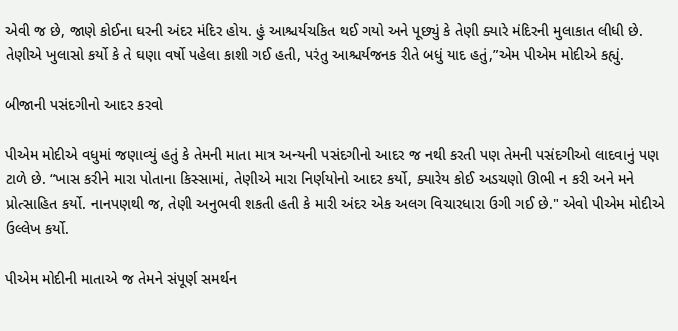એવી જ છે, જાણે કોઈના ઘરની અંદર મંદિર હોય. હું આશ્ચર્યચકિત થઈ ગયો અને પૂછ્યું કે તેણી ક્યારે મંદિરની મુલાકાત લીધી છે. તેણીએ ખુલાસો કર્યો કે તે ઘણા વર્ષો પહેલા કાશી ગઈ હતી, પરંતુ આશ્ચર્યજનક રીતે બધું યાદ હતું,”એમ પીએમ મોદીએ કહ્યું.

બીજાની પસંદગીનો આદર કરવો

પીએમ મોદીએ વધુમાં જણાવ્યું હતું કે તેમની માતા માત્ર અન્યની પસંદગીનો આદર જ નથી કરતી પણ તેમની પસંદગીઓ લાદવાનું પણ ટાળે છે. “ખાસ કરીને મારા પોતાના કિસ્સામાં, તેણીએ મારા નિર્ણયોનો આદર કર્યો, ક્યારેય કોઈ અડચણો ઊભી ન કરી અને મને પ્રોત્સાહિત કર્યો. નાનપણથી જ, તેણી અનુભવી શકતી હતી કે મારી અંદર એક અલગ વિચારધારા ઉગી ગઈ છે." એવો પીએમ મોદીએ ઉલ્લેખ કર્યો.

પીએમ મોદીની માતાએ જ તેમને સંપૂર્ણ સમર્થન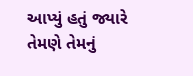આપ્યું હતું જ્યારે તેમણે તેમનું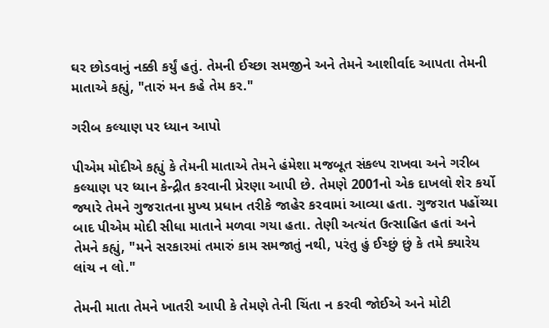ઘર છોડવાનું નક્કી કર્યું હતું. તેમની ઈચ્છા સમજીને અને તેમને આશીર્વાદ આપતા તેમની માતાએ કહ્યું, "તારું મન કહે તેમ કર."

ગરીબ કલ્યાણ પર ધ્યાન આપો

પીએમ મોદીએ કહ્યું કે તેમની માતાએ તેમને હંમેશા મજબૂત સંકલ્પ રાખવા અને ગરીબ કલ્યાણ પર ધ્યાન કેન્દ્રીત કરવાની પ્રેરણા આપી છે. તેમણે 2001નો એક દાખલો શેર કર્યો જ્યારે તેમને ગુજરાતના મુખ્ય પ્રધાન તરીકે જાહેર કરવામાં આવ્યા હતા. ગુજરાત પહોંચ્યા બાદ પીએમ મોદી સીધા માતાને મળવા ગયા હતા. તેણી અત્યંત ઉત્સાહિત હતાં અને તેમને કહ્યું, "મને સરકારમાં તમારું કામ સમજાતું નથી, પરંતુ હું ઈચ્છું છું કે તમે ક્યારેય લાંચ ન લો."

તેમની માતા તેમને ખાતરી આપી કે તેમણે તેની ચિંતા ન કરવી જોઈએ અને મોટી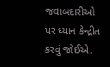જવાબદારીઓ પર ધ્યાન કેન્દ્રીત કરવું જોઈએ.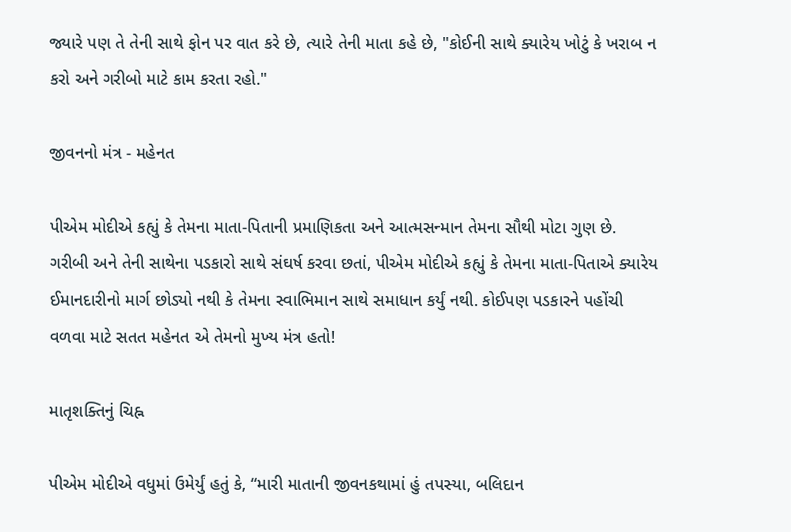જ્યારે પણ તે તેની સાથે ફોન પર વાત કરે છે, ત્યારે તેની માતા કહે છે, "કોઈની સાથે ક્યારેય ખોટું કે ખરાબ ન કરો અને ગરીબો માટે કામ કરતા રહો."

જીવનનો મંત્ર - મહેનત

પીએમ મોદીએ કહ્યું કે તેમના માતા-પિતાની પ્રમાણિકતા અને આત્મસન્માન તેમના સૌથી મોટા ગુણ છે. ગરીબી અને તેની સાથેના પડકારો સાથે સંઘર્ષ કરવા છતાં, પીએમ મોદીએ કહ્યું કે તેમના માતા-પિતાએ ક્યારેય ઈમાનદારીનો માર્ગ છોડ્યો નથી કે તેમના સ્વાભિમાન સાથે સમાધાન કર્યું નથી. કોઈપણ પડકારને પહોંચી વળવા માટે સતત મહેનત એ તેમનો મુખ્ય મંત્ર હતો!

માતૃશક્તિનું ચિહ્ન

પીએમ મોદીએ વધુમાં ઉમેર્યું હતું કે, “મારી માતાની જીવનકથામાં હું તપસ્યા, બલિદાન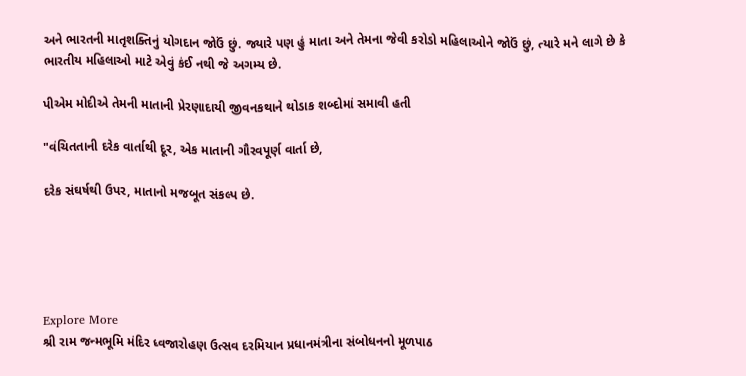અને ભારતની માતૃશક્તિનું યોગદાન જોઉં છું. જ્યારે પણ હું માતા અને તેમના જેવી કરોડો મહિલાઓને જોઉં છું, ત્યારે મને લાગે છે કે ભારતીય મહિલાઓ માટે એવું કંઈ નથી જે અગમ્ય છે.

પીએમ મોદીએ તેમની માતાની પ્રેરણાદાયી જીવનકથાને થોડાક શબ્દોમાં સમાવી હતી

"વંચિતતાની દરેક વાર્તાથી દૂર, એક માતાની ગૌરવપૂર્ણ વાર્તા છે,

દરેક સંઘર્ષથી ઉપર, માતાનો મજબૂત સંકલ્પ છે.





Explore More
શ્રી રામ જન્મભૂમિ મંદિર ધ્વજારોહણ ઉત્સવ દરમિયાન પ્રધાનમંત્રીના સંબોધનનો મૂળપાઠ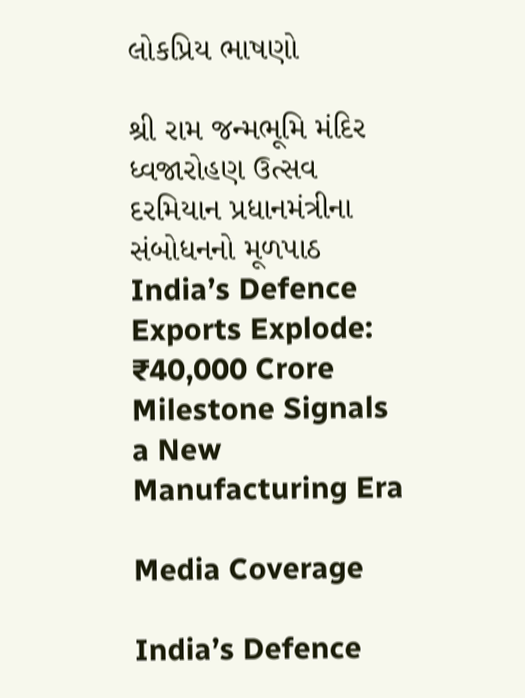લોકપ્રિય ભાષણો

શ્રી રામ જન્મભૂમિ મંદિર ધ્વજારોહણ ઉત્સવ દરમિયાન પ્રધાનમંત્રીના સંબોધનનો મૂળપાઠ
India’s Defence Exports Explode: ₹40,000 Crore Milestone Signals a New Manufacturing Era

Media Coverage

India’s Defence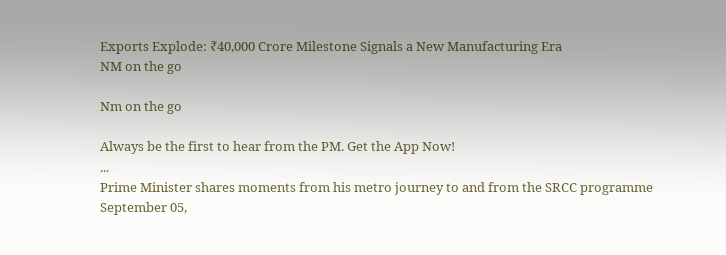Exports Explode: ₹40,000 Crore Milestone Signals a New Manufacturing Era
NM on the go

Nm on the go

Always be the first to hear from the PM. Get the App Now!
...
Prime Minister shares moments from his metro journey to and from the SRCC programme
September 05,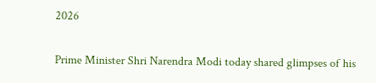2026

Prime Minister Shri Narendra Modi today shared glimpses of his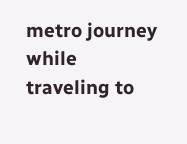metro journey while traveling to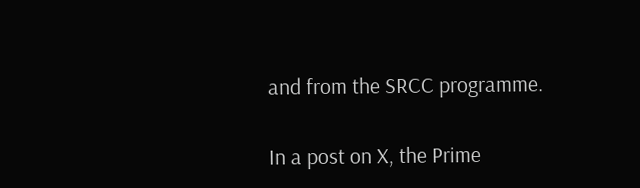and from the SRCC programme.

In a post on X, the Prime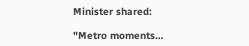Minister shared:

"Metro moments…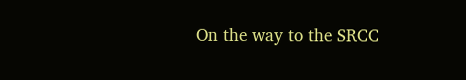On the way to the SRCC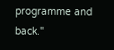programme and back."